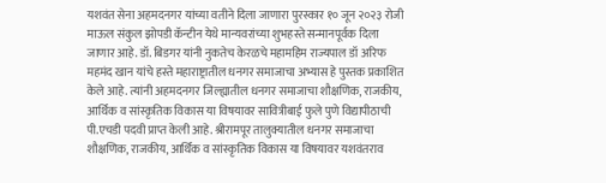यशवंत सेना अहमदनगर यांच्या वतीने दिला जाणारा पुरस्कार १० जून २०२३ रोजी माऊल संकुल झोपडी कॅन्टीन येथे मान्यवरांच्या शुभहस्ते सन्मानपूर्वक दिला जाणार आहे. डॉ. बिडगर यांनी नुकतेच केरळचे महामहिम राज्यपाल डॉ अरिफ महमंद खान यांचे हस्ते महाराष्ट्रातील धनगर समाजाचा अभ्यास हे पुस्तक प्रकाशित केले आहे. त्यांनी अहमदनगर जिल्ह्यातील धनगर समाजाचा शौक्षणिक, राजकीय, आर्थिक व सांस्कृतिक विकास या विषयावर सावित्रीबाई फुले पुणे विद्यापीठाची पी.एचडी पदवी प्राप्त केली आहे. श्रीरामपूर तालुक्यातील धनगर समाजाचा शौक्षणिक, राजकीय, आर्थिक व सांस्कृतिक विकास या विषयावर यशवंतराव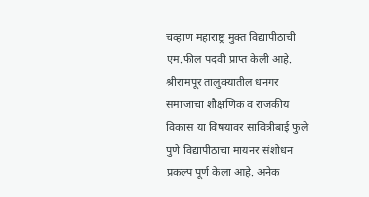चव्हाण महाराष्ट्र मुक्त विद्यापीठाची एम.फील पदवी प्राप्त केली आहे. श्रीरामपूर तालुक्यातील धनगर समाजाचा शौक्षणिक व राजकीय विकास या विषयावर सावित्रीबाई फुले पुणे विद्यापीठाचा मायनर संशोधन प्रकल्प पूर्ण केला आहे. अनेक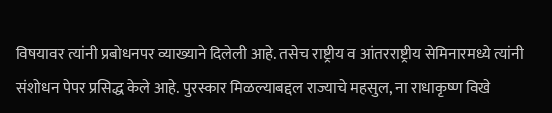विषयावर त्यांनी प्रबोधनपर व्याख्याने दिलेली आहे. तसेच राष्ट्रीय व आंतरराष्ट्रीय सेमिनारमध्ये त्यांनी संशोधन पेपर प्रसिद्ध केले आहे. पुरस्कार मिळल्याबद्दल राज्याचे महसुल, ना राधाकृष्ण विखे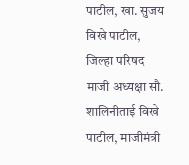पाटील, खा. सुजय विखे पाटील, जिल्हा परिषद माजी अध्यक्षा सौ. शालिनीताई विखे पाटील, माजीमंत्री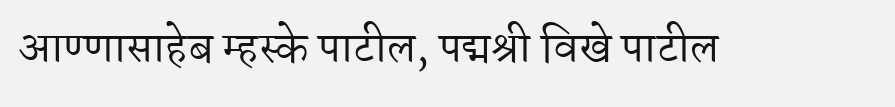आण्णासाहेब म्हस्के पाटील, पद्मश्री विखे पाटील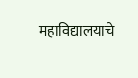महाविद्यालयाचे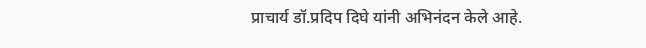प्राचार्य डॉ.प्रदिप दिघे यांनी अभिनंदन केले आहे.